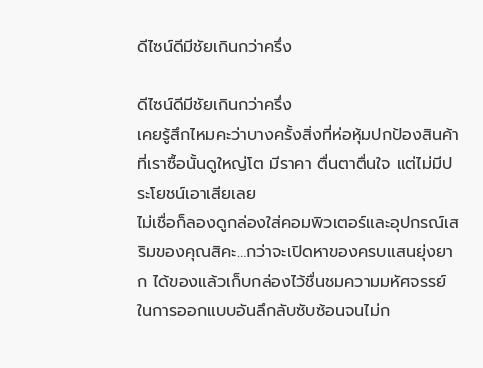ดีไซน์ดีมีชัยเกินกว่าครึ่ง

ดีไซน์ดีมีชัยเกินกว่าครึ่ง
เคยรู้สึกไหมคะว่าบางครั้งสิ่งที่ห่อหุ้มปกป้องสินค้าที่เราซื้อนั้นดูใหญ่โต มีราคา ตื่นตาตื่นใจ แต่ไม่มีประโยชน์เอาเสียเลย
ไม่เชื่อก็ลองดูกล่องใส่คอมพิวเตอร์และอุปกรณ์เสริมของคุณสิคะ…กว่าจะเปิดหาของครบแสนยุ่งยาก ได้ของแล้วเก็บกล่องไว้ชื่นชมความมหัศจรรย์ในการออกแบบอันลึกลับซับซ้อนจนไม่ก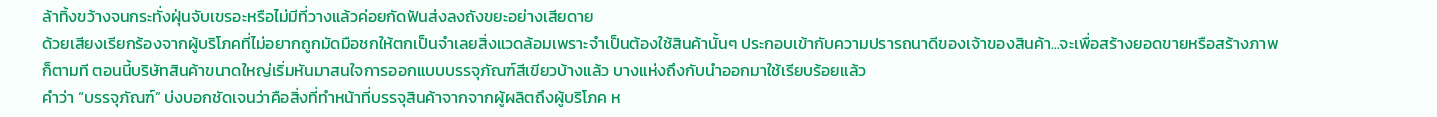ล้าทิ้งขว้างจนกระทั่งฝุ่นจับเขรอะหรือไม่มีที่วางแล้วค่อยกัดฟันส่งลงถังขยะอย่างเสียดาย
ด้วยเสียงเรียกร้องจากผู้บริโภคที่ไม่อยากถูกมัดมือชกให้ตกเป็นจำเลยสิ่งแวดล้อมเพราะจำเป็นต้องใช้สินค้านั้นๆ ประกอบเข้ากับความปรารถนาดีของเจ้าของสินค้า...จะเพื่อสร้างยอดขายหรือสร้างภาพก็ตามที ตอนนี้บริษัทสินค้าขนาดใหญ่เริ่มหันมาสนใจการออกแบบบรรจุภัณฑ์สีเขียวบ้างแล้ว บางแห่งถึงกับนำออกมาใช้เรียบร้อยแล้ว
คำว่า “บรรจุภัณฑ์” บ่งบอกชัดเจนว่าคือสิ่งที่ทำหน้าที่บรรจุสินค้าจากจากผู้ผลิตถึงผู้บริโภค ห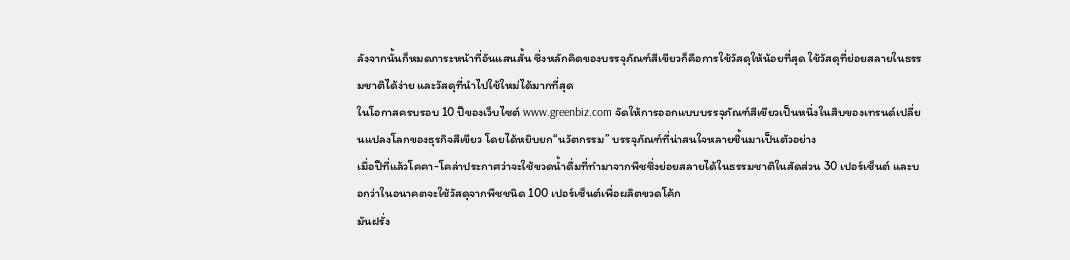ลังจากนั้นก็หมดภาระหน้าที่อันแสนสั้น ซึ่งหลักคิดของบรรจุภัณฑ์สีเขียวก็คือการใช้วัสดุให้น้อยที่สุด ใช้วัสดุที่ย่อยสลายในธรรมชาติได้ง่าย และวัสดุที่นำไปใช้ใหม่ได้มากที่สุด
ในโอกาสครบรอบ 10 ปีของเว็บไซต์ www.greenbiz.com จัดให้การออกแบบบรรจุภัณฑ์สีเขียวเป็นหนึ่งในสิบของเทรนด์เปลี่ยนแปลงโลกของธุรกิจสีเขียว โดยได้หยิบยก“นวัตกรรม” บรรจุภัณฑ์ที่น่าสนใจหลายชิ้นมาเป็นตัวอย่าง
เมื่อปีที่แล้วโคคา-โคล่าประกาศว่าจะใช้ขวดน้ำดื่มที่ทำมาจากพืชซึ่งย่อยสลายได้ในธรรมชาติในสัดส่วน 30 เปอร์เซ็นต์ และบอกว่าในอนาคตจะใช้วัสดุจากพืชชนิด 100 เปอร์เซ็นต์เพื่อผลิตขวดโค้ก
มันฝรั่ง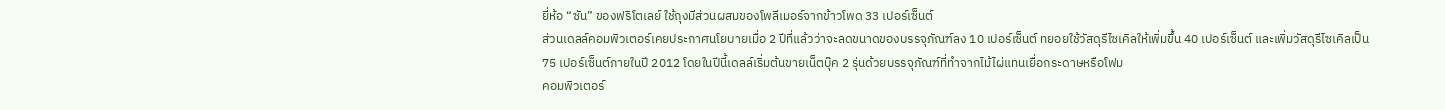ยี่ห้อ “ซัน” ของฟริโตเลย์ ใช้ถุงมีส่วนผสมของโพลีเมอร์จากข้าวโพด 33 เปอร์เซ็นต์
ส่วนเดลล์คอมพิวเตอร์เคยประกาศนโยบายเมื่อ 2 ปีที่แล้วว่าจะลดขนาดของบรรจุภัณฑ์ลง 10 เปอร์เซ็นต์ ทยอยใช้วัสดุรีไซเคิลให้เพิ่มขึ้น 40 เปอร์เซ็นต์ และเพิ่มวัสดุรีไซเคิลเป็น 75 เปอร์เซ็นต์ภายในปี 2012 โดยในปีนี้เดลล์เริ่มต้นขายเน็ตบุ๊ค 2 รุ่นด้วยบรรจุภัณฑ์ที่ทำจากไม้ไผ่แทนเยื่อกระดาษหรือโฟม
คอมพิวเตอร์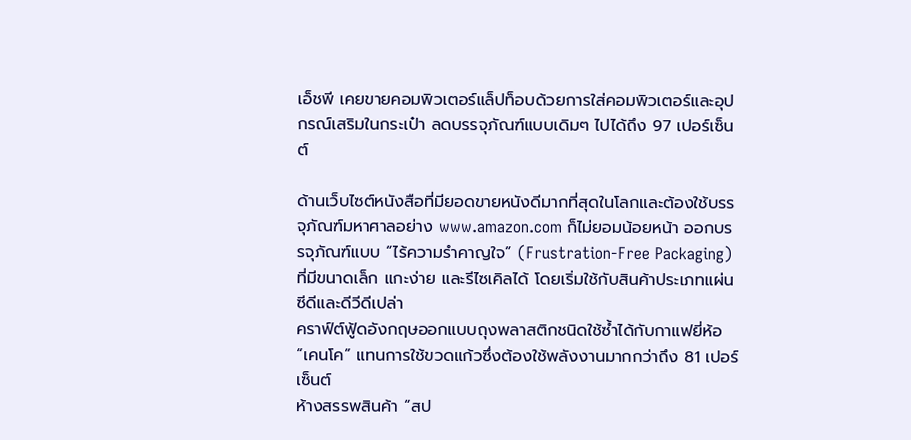เอ็ชพี เคยขายคอมพิวเตอร์แล็ปท็อบด้วยการใส่คอมพิวเตอร์และอุปกรณ์เสริมในกระเป๋า ลดบรรจุภัณฑ์แบบเดิมๆ ไปได้ถึง 97 เปอร์เซ็นต์

ด้านเว็บไซต์หนังสือที่มียอดขายหนังดีมากที่สุดในโลกและต้องใช้บรรจุภัณฑ์มหาศาลอย่าง www.amazon.com ก็ไม่ยอมน้อยหน้า ออกบรรจุภัณฑ์แบบ “ไร้ความรำคาญใจ” (Frustration-Free Packaging) ที่มีขนาดเล็ก แกะง่าย และรีไซเคิลได้ โดยเริ่มใช้กับสินค้าประเภทแผ่นซีดีและดีวีดีเปล่า
คราฟ์ต์ฟู้ดอังกฤษออกแบบถุงพลาสติกชนิดใช้ซ้ำได้กับกาแฟยี่ห้อ “เคนโค” แทนการใช้ขวดแก้วซึ่งต้องใช้พลังงานมากกว่าถึง 81 เปอร์เซ็นต์
ห้างสรรพสินค้า “สป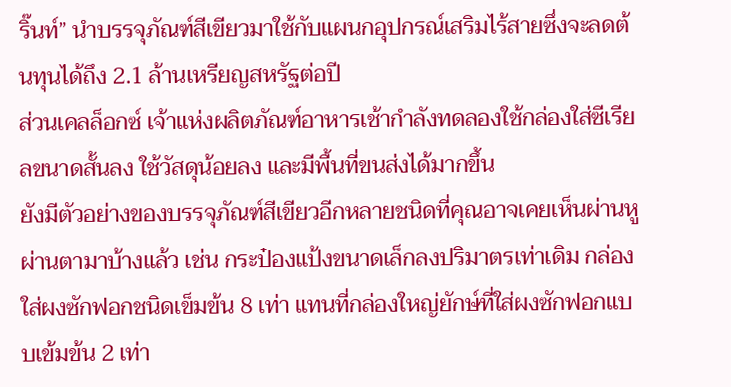ริ๊นท์” นำบรรจุภัณฑ์สีเขียวมาใช้กับแผนกอุปกรณ์เสริมไร้สายซึ่งจะลดต้นทุนได้ถึง 2.1 ล้านเหรียญสหรัฐต่อปี
ส่วนเคลล็อกซ์ เจ้าแห่งผลิตภัณฑ์อาหารเช้ากำลังทดลองใช้กล่องใส่ซีเรียลขนาดสั้นลง ใช้วัสดุน้อยลง และมีพื้นที่ขนส่งได้มากขึ้น
ยังมีตัวอย่างของบรรจุภัณฑ์สีเขียวอีกหลายชนิดที่คุณอาจเคยเห็นผ่านหูผ่านตามาบ้างแล้ว เช่น กระป๋องแป้งขนาดเล็กลงปริมาตรเท่าเดิม กล่องใส่ผงซักฟอกชนิดเข็มข้น 8 เท่า แทนที่กล่องใหญ่ยักษ์ที่ใส่ผงซักฟอกแบบเข้มข้น 2 เท่า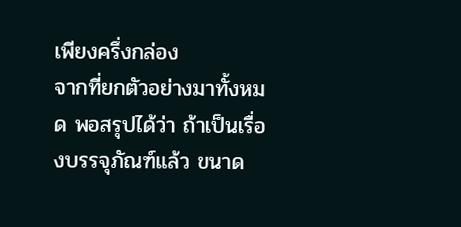เพียงครึ่งกล่อง
จากที่ยกตัวอย่างมาทั้งหมด พอสรุปได้ว่า ถ้าเป็นเรื่องบรรจุภัณฑ์แล้ว ขนาด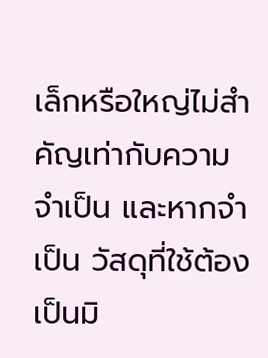เล็กหรือใหญ่ไม่สำคัญเท่ากับความจำเป็น และหากจำเป็น วัสดุที่ใช้ต้องเป็นมิ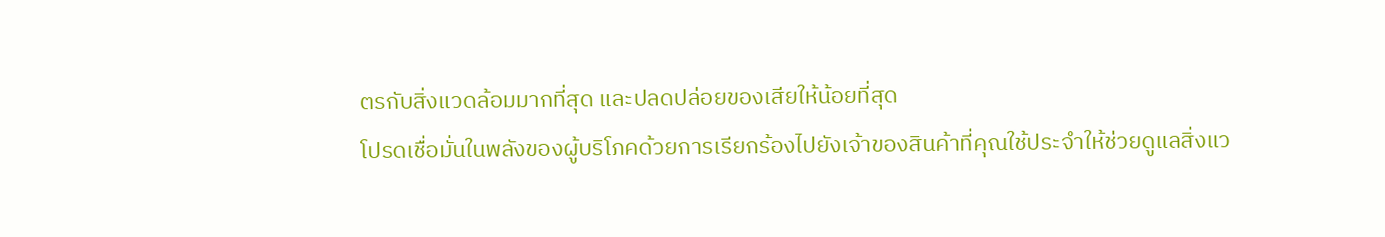ตรกับสิ่งแวดล้อมมากที่สุด และปลดปล่อยของเสียให้น้อยที่สุด
โปรดเชื่อมั่นในพลังของผู้บริโภคด้วยการเรียกร้องไปยังเจ้าของสินค้าที่คุณใช้ประจำให้ช่วยดูแลสิ่งแว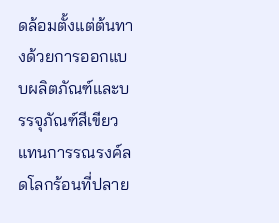ดล้อมตั้งแต่ต้นทางด้วยการออกแบบผลิตภัณฑ์และบรรจุภัณฑ์สีเขียว แทนการรณรงค์ลดโลกร้อนที่ปลาย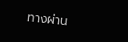ทางผ่าน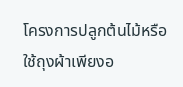โครงการปลูกต้นไม้หรือใช้ถุงผ้าเพียงอ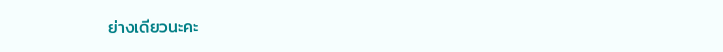ย่างเดียวนะคะ